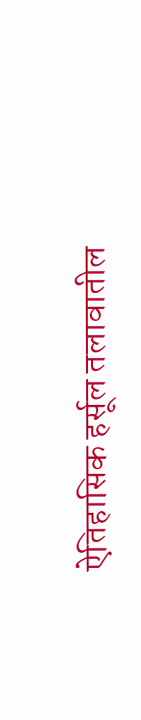ऐतिहासिक हर्सूल तलावातील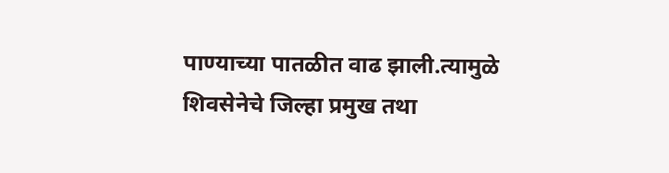पाण्याच्या पातळीत वाढ झाली.त्यामुळे शिवसेनेचे जिल्हा प्रमुख तथा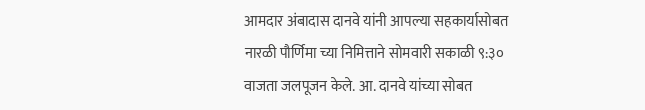आमदार अंबादास दानवे यांनी आपल्या सहकार्यासोबत नारळी पौर्णिमा च्या निमित्ताने सोमवारी सकाळी ९:३० वाजता जलपूजन केले. आ. दानवे यांच्या सोबत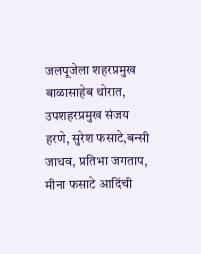जलपूजेला शहरप्रमुख बाळासाहेब थोरात, उपशहरप्रमुख संजय हरणे, सुरेश फसाटे,बन्सी जाधव, प्रतिभा जगताप, मीना फसाटे आदिंची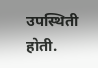उपस्थिती होती.